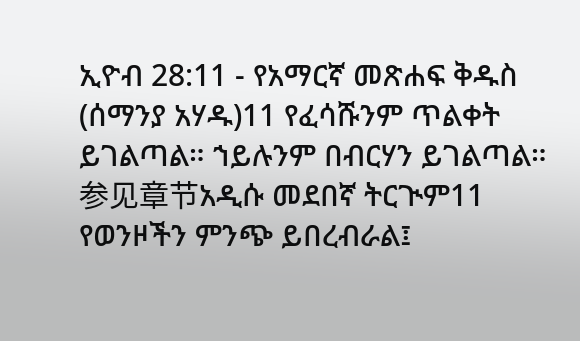ኢዮብ 28:11 - የአማርኛ መጽሐፍ ቅዱስ (ሰማንያ አሃዱ)11 የፈሳሹንም ጥልቀት ይገልጣል። ኀይሉንም በብርሃን ይገልጣል። 参见章节አዲሱ መደበኛ ትርጒም11 የወንዞችን ምንጭ ይበረብራል፤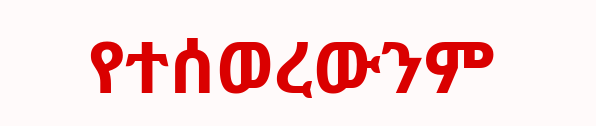የተሰወረውንም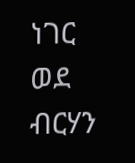ነገር ወደ ብርሃን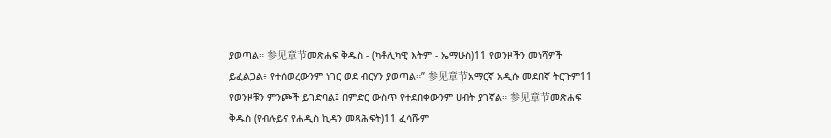ያወጣል። 参见章节መጽሐፍ ቅዱስ - (ካቶሊካዊ እትም - ኤማሁስ)11 የወንዞችን መነሻዎች ይፈልጋል፥ የተሰወረውንም ነገር ወደ ብርሃን ያወጣል።” 参见章节አማርኛ አዲሱ መደበኛ ትርጉም11 የወንዞቹን ምንጮች ይገድባል፤ በምድር ውስጥ የተደበቀውንም ሀብት ያገኛል። 参见章节መጽሐፍ ቅዱስ (የብሉይና የሐዲስ ኪዳን መጻሕፍት)11 ፈሳሹም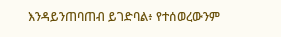እንዳይንጠባጠብ ይገድባል፥ የተሰወረውንም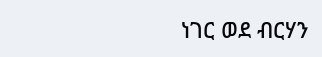ነገር ወደ ብርሃን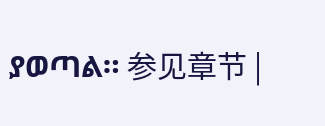ያወጣል። 参见章节 |